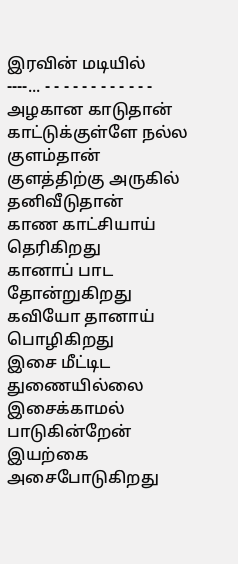இரவின் மடியில்
----... - - - - - - - - - - - -
அழகான காடுதான்
காட்டுக்குள்ளே நல்ல குளம்தான்
குளத்திற்கு அருகில் தனிவீடுதான்
காண காட்சியாய் தெரிகிறது
கானாப் பாட தோன்றுகிறது
கவியோ தானாய் பொழிகிறது
இசை மீட்டிட துணையில்லை
இசைக்காமல் பாடுகின்றேன்
இயற்கை அசைபோடுகிறது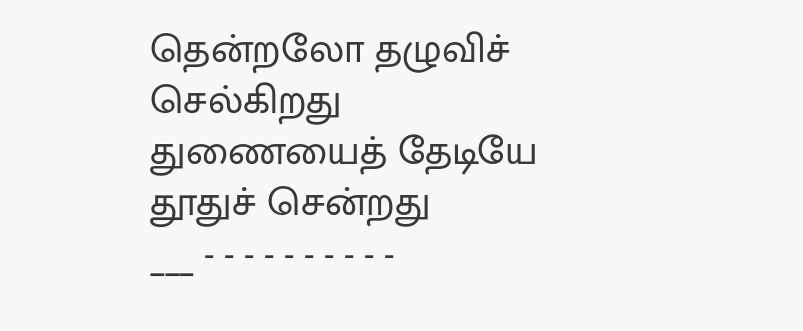தென்றலோ தழுவிச் செல்கிறது
துணையைத் தேடியே தூதுச் சென்றது
___ - - - - - - - - - -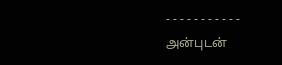- - - - - - - - - - -
அன்புடன்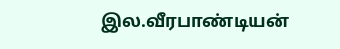இல.வீரபாண்டியன்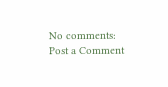No comments:
Post a Comment